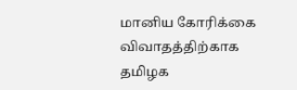மானிய கோரிக்கை விவாதத்திற்காக தமிழக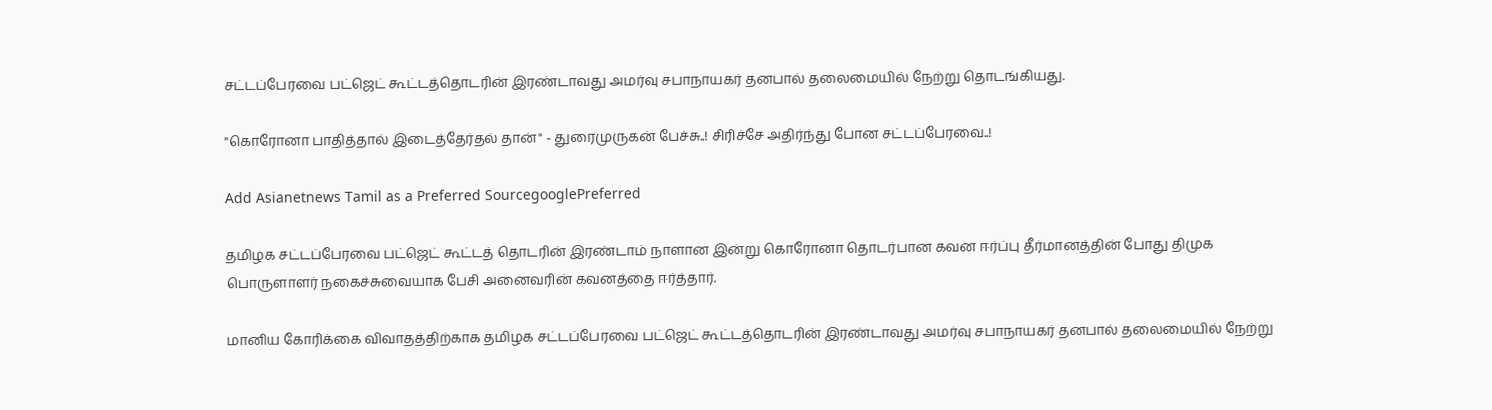சட்டப்பேரவை பட்ஜெட் கூட்டத்தொடரின் இரண்டாவது அமர்வு சபாநாயகர் தனபால் தலைமையில் நேற்று தொடங்கியது.

"கொரோனா பாதித்தால் இடைத்தேர்தல் தான்" - துரைமுருகன் பேச்சு..! சிரிச்சே அதிர்ந்து போன சட்டப்பேரவை..!

Add Asianetnews Tamil as a Preferred SourcegooglePreferred

தமிழக சட்டப்பேரவை பட்ஜெட் கூட்டத் தொடரின் இரண்டாம் நாளான இன்று கொரோனா தொடர்பான கவன ஈர்ப்பு தீர்மானத்தின் போது திமுக பொருளாளர் நகைச்சுவையாக பேசி அனைவரின் கவனத்தை ஈர்த்தார்.

மானிய கோரிக்கை விவாதத்திற்காக தமிழக சட்டப்பேரவை பட்ஜெட் கூட்டத்தொடரின் இரண்டாவது அமர்வு சபாநாயகர் தனபால் தலைமையில் நேற்று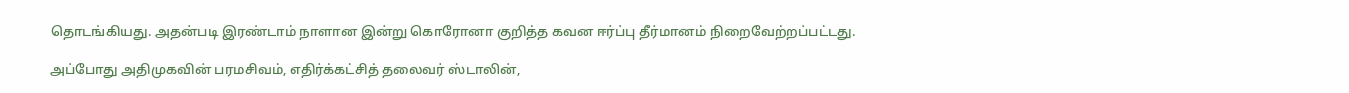தொடங்கியது. அதன்படி இரண்டாம் நாளான இன்று கொரோனா குறித்த கவன ஈர்ப்பு தீர்மானம் நிறைவேற்றப்பட்டது.

அப்போது அதிமுகவின் பரமசிவம், எதிர்க்கட்சித் தலைவர் ஸ்டாலின்,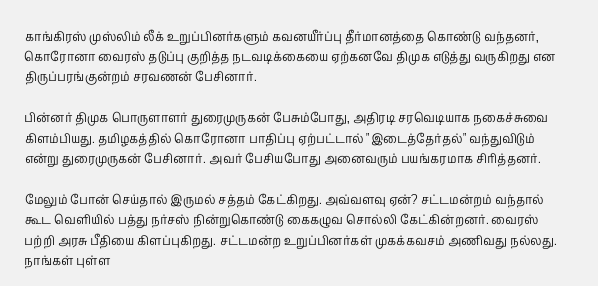காங்கிரஸ் முஸ்லிம் லீக் உறுப்பினர்களும் கவனயீர்ப்பு தீர்மானத்தை கொண்டு வந்தனர், கொரோனா வைரஸ் தடுப்பு குறித்த நடவடிக்கையை ஏற்கனவே திமுக எடுத்து வருகிறது என திருப்பரங்குன்றம் சரவணன் பேசினார்.

பின்னர் திமுக பொருளாளர் துரைமுருகன் பேசும்போது, அதிரடி சரவெடியாக நகைச்சுவை கிளம்பியது. தமிழகத்தில் கொரோனா பாதிப்பு ஏற்பட்டால் "இடைத்தேர்தல்" வந்துவிடும் என்று துரைமுருகன் பேசினார். அவர் பேசியபோது அனைவரும் பயங்கரமாக சிரித்தனர்.

மேலும் போன் செய்தால் இருமல் சத்தம் கேட்கிறது. அவ்வளவு ஏன்? சட்டமன்றம் வந்தால் கூட வெளியில் பத்து நர்சஸ் நின்றுகொண்டு கைகழுவ சொல்லி கேட்கின்றனர். வைரஸ் பற்றி அரசு பீதியை கிளப்புகிறது. சட்டமன்ற உறுப்பினர்கள் முகக்கவசம் அணிவது நல்லது. நாங்கள் புள்ள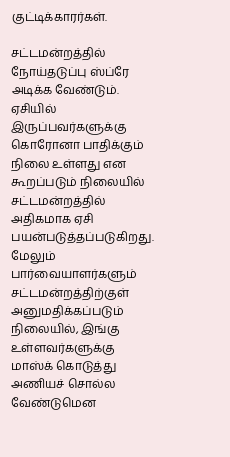குட்டிக்காரர்கள்.

சட்டமன்றத்தில் நோய்தடுப்பு ஸ்ப்ரே அடிக்க வேண்டும். ஏசியில் இருப்பவர்களுக்கு கொரோனா பாதிக்கும் நிலை உள்ளது என கூறப்படும் நிலையில் சட்டமன்றத்தில் அதிகமாக ஏசி பயன்படுத்தப்படுகிறது. மேலும் பார்வையாளர்களும் சட்டமன்றத்திற்குள் அனுமதிக்கப்படும் நிலையில், இங்கு உள்ளவர்களுக்கு மாஸ்க் கொடுத்து அணியச் சொல்ல வேண்டுமென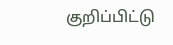குறிப்பிட்டு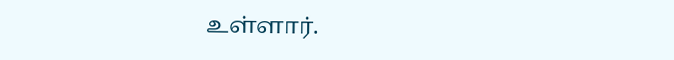உள்ளார்.